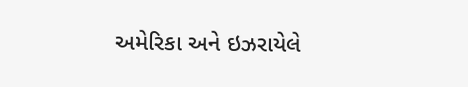અમેરિકા અને ઇઝરાયેલે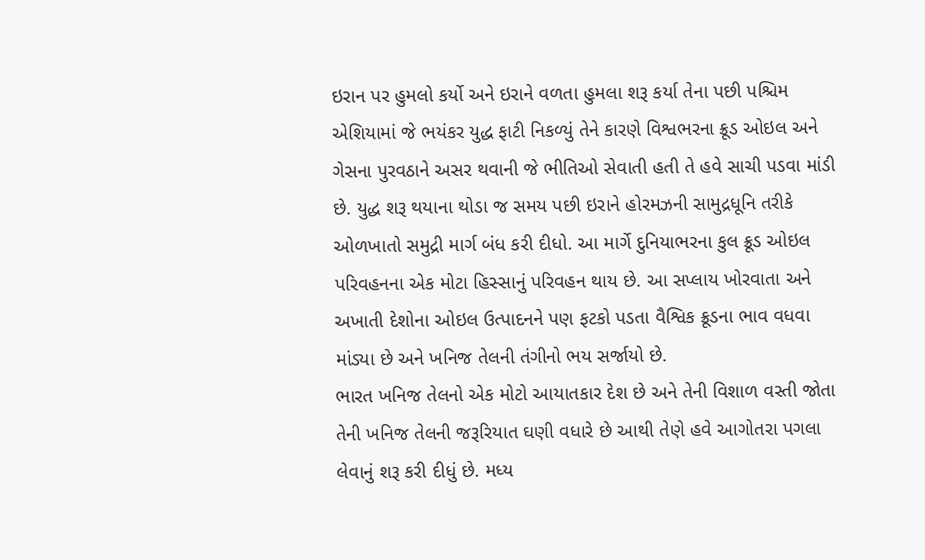ઇરાન પર હુમલો કર્યો અને ઇરાને વળતા હુમલા શરૂ કર્યા તેના પછી પશ્ચિમ એશિયામાં જે ભયંકર યુદ્ધ ફાટી નિકળ્યું તેને કારણે વિશ્વભરના ક્રૂડ ઓઇલ અને ગેસના પુરવઠાને અસર થવાની જે ભીતિઓ સેવાતી હતી તે હવે સાચી પડવા માંડી છે. યુદ્ધ શરૂ થયાના થોડા જ સમય પછી ઇરાને હોરમઝની સામુદ્રધૂનિ તરીકે ઓળખાતો સમુદ્રી માર્ગ બંધ કરી દીધો. આ માર્ગે દુનિયાભરના કુલ ક્રૂડ ઓઇલ પરિવહનના એક મોટા હિસ્સાનું પરિવહન થાય છે. આ સપ્લાય ખોરવાતા અને અખાતી દેશોના ઓઇલ ઉત્પાદનને પણ ફટકો પડતા વૈશ્વિક ક્રૂડના ભાવ વધવા માંડ્યા છે અને ખનિજ તેલની તંગીનો ભય સર્જાયો છે.
ભારત ખનિજ તેલનો એક મોટો આયાતકાર દેશ છે અને તેની વિશાળ વસ્તી જોતા તેની ખનિજ તેલની જરૂરિયાત ઘણી વધારે છે આથી તેણે હવે આગોતરા પગલા લેવાનું શરૂ કરી દીધું છે. મધ્ય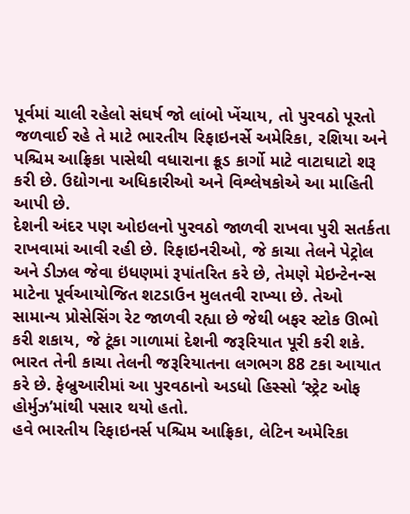પૂર્વમાં ચાલી રહેલો સંઘર્ષ જો લાંબો ખેંચાય, તો પુરવઠો પૂરતો જળવાઈ રહે તે માટે ભારતીય રિફાઇનર્સે અમેરિકા, રશિયા અને પશ્ચિમ આફ્રિકા પાસેથી વધારાના ક્રૂડ કાર્ગો માટે વાટાઘાટો શરૂ કરી છે. ઉદ્યોગના અધિકારીઓ અને વિશ્લેષકોએ આ માહિતી આપી છે.
દેશની અંદર પણ ઓઇલનો પુરવઠો જાળવી રાખવા પુરી સતર્કતા રાખવામાં આવી રહી છે. રિફાઇનરીઓ, જે કાચા તેલને પેટ્રોલ અને ડીઝલ જેવા ઇંધણમાં રૂપાંતરિત કરે છે, તેમણે મેઇન્ટેનન્સ માટેના પૂર્વઆયોજિત શટડાઉન મુલતવી રાખ્યા છે. તેઓ સામાન્ય પ્રોસેસિંગ રેટ જાળવી રહ્યા છે જેથી બફર સ્ટોક ઊભો કરી શકાય, જે ટૂંકા ગાળામાં દેશની જરૂરિયાત પૂરી કરી શકે. ભારત તેની કાચા તેલની જરૂરિયાતના લગભગ 88 ટકા આયાત કરે છે. ફેબ્રુઆરીમાં આ પુરવઠાનો અડધો હિસ્સો ‘સ્ટ્રેટ ઓફ હોર્મુઝ’માંથી પસાર થયો હતો.
હવે ભારતીય રિફાઇનર્સ પશ્ચિમ આફ્રિકા, લેટિન અમેરિકા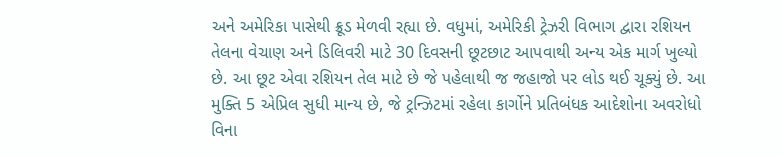અને અમેરિકા પાસેથી ક્રૂડ મેળવી રહ્યા છે. વધુમાં, અમેરિકી ટ્રેઝરી વિભાગ દ્વારા રશિયન તેલના વેચાણ અને ડિલિવરી માટે 30 દિવસની છૂટછાટ આપવાથી અન્ય એક માર્ગ ખુલ્યો છે. આ છૂટ એવા રશિયન તેલ માટે છે જે પહેલાથી જ જહાજો પર લોડ થઈ ચૂક્યું છે. આ મુક્તિ 5 એપ્રિલ સુધી માન્ય છે, જે ટ્રન્ઝિટમાં રહેલા કાર્ગોને પ્રતિબંધક આદેશોના અવરોધો વિના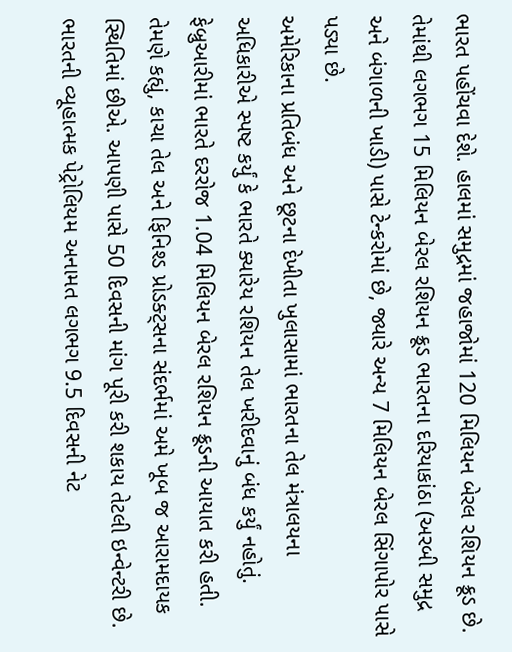ભારત પહોંચવા દેશે. હાલમાં સમુદ્રમાં જહાજોમાં 120 મિલિયન બેરલ રશિયન ક્રૂડ છે. તેમાંથી લગભગ 15 મિલિયન બેરલ રશિયન ક્રૂડ ભારતના દરિયાકાંઠા (અરબી સમુદ્ર અને બંગાળની ખાડી) પાસે ટેન્કરોમાં છે, જ્યારે અન્ય 7 મિલિયન બેરલ સિંગાપોર પાસે પડ્યા છે.
અમેરિકાના પ્રતિબંધ અને છૂટના દેખીતા ખુલાસામાં ભારતના તેલ મંત્રાલયના અધિકારીએ સ્પષ્ટ કર્યું કે ભારતે ક્યારેય રશિયન તેલ ખરીદવાનું બંધ કર્યું નહોતું. ફેબ્રુઆરીમાં ભારતે દરરોજ 1.04 મિલિયન બેરલ રશિયન ક્રૂડની આયાત કરી હતી. તેમણે કહ્યું, કાચા તેલ અને ફિનિશ્ડ પ્રોડક્ટ્સના સંદર્ભમાં અમે ખૂબ જ આરામદાયક સ્થિતિમાં છીએ. આપણી પાસે 50 દિવસની માંગ પૂરી કરી શકાય તેટલી ઇન્વેન્ટરી છે. ભારતની વ્યૂહાત્મક પેટ્રોલિયમ અનામત લગભગ 9.5 દિવસની નેટ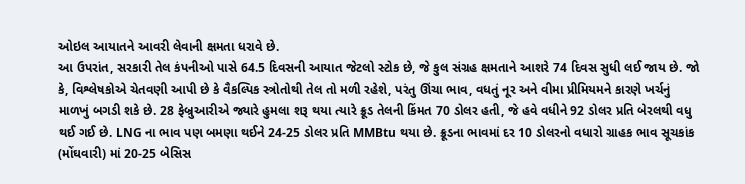ઓઇલ આયાતને આવરી લેવાની ક્ષમતા ધરાવે છે.
આ ઉપરાંત, સરકારી તેલ કંપનીઓ પાસે 64.5 દિવસની આયાત જેટલો સ્ટોક છે, જે કુલ સંગ્રહ ક્ષમતાને આશરે 74 દિવસ સુધી લઈ જાય છે. જો કે, વિશ્લેષકોએ ચેતવણી આપી છે કે વૈકલ્પિક સ્ત્રોતોથી તેલ તો મળી રહેશે, પરંતુ ઊંચા ભાવ, વધતું નૂર અને વીમા પ્રીમિયમને કારણે ખર્ચનું માળખું બગડી શકે છે. 28 ફેબ્રુઆરીએ જ્યારે હુમલા શરૂ થયા ત્યારે ક્રૂડ તેલની કિંમત 70 ડોલર હતી, જે હવે વધીને 92 ડોલર પ્રતિ બેરલથી વધુ થઈ ગઈ છે. LNG ના ભાવ પણ બમણા થઈને 24-25 ડોલર પ્રતિ MMBtu થયા છે. ક્રૂડના ભાવમાં દર 10 ડોલરનો વધારો ગ્રાહક ભાવ સૂચકાંક (મોંઘવારી) માં 20-25 બેસિસ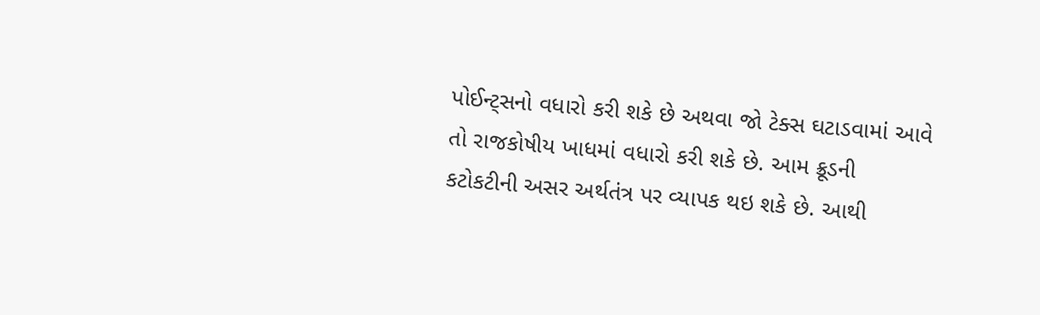પોઈન્ટ્સનો વધારો કરી શકે છે અથવા જો ટેક્સ ઘટાડવામાં આવે તો રાજકોષીય ખાધમાં વધારો કરી શકે છે. આમ ક્રૂડની કટોકટીની અસર અર્થતંત્ર પર વ્યાપક થઇ શકે છે. આથી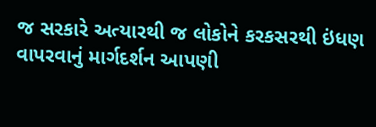જ સરકારે અત્યારથી જ લોકોને કરકસરથી ઇંધણ વાપરવાનું માર્ગદર્શન આપણી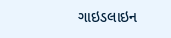ગાઇડલાઇન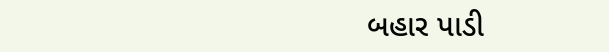બહાર પાડી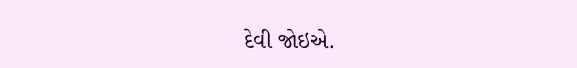દેવી જોઇએ.